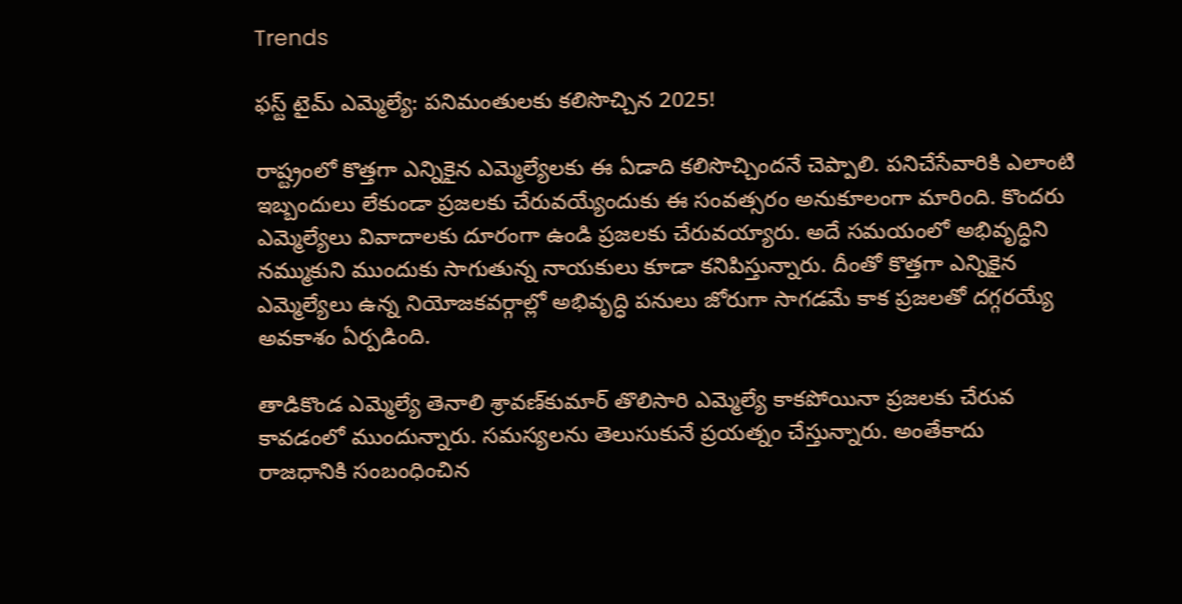Trends

ఫస్ట్ టైమ్ ఎమ్మెల్యే: పనిమంతులకు కలిసొచ్చిన 2025!

రాష్ట్రంలో కొత్తగా ఎన్నికైన ఎమ్మెల్యేలకు ఈ ఏడాది కలిసొచ్చిందనే చెప్పాలి. పనిచేసేవారికి ఎలాంటి ఇబ్బందులు లేకుండా ప్రజలకు చేరువయ్యేందుకు ఈ సంవత్సరం అనుకూలంగా మారింది. కొందరు ఎమ్మెల్యేలు వివాదాలకు దూరంగా ఉండి ప్రజలకు చేరువయ్యారు. అదే సమయంలో అభివృద్ధిని నమ్ముకుని ముందుకు సాగుతున్న నాయకులు కూడా కనిపిస్తున్నారు. దీంతో కొత్తగా ఎన్నికైన ఎమ్మెల్యేలు ఉన్న నియోజకవర్గాల్లో అభివృద్ధి పనులు జోరుగా సాగడమే కాక ప్రజలతో దగ్గరయ్యే అవకాశం ఏర్పడింది.

తాడికొండ ఎమ్మెల్యే తెనాలి శ్రావణ్‌కుమార్ తొలిసారి ఎమ్మెల్యే కాకపోయినా ప్రజలకు చేరువ కావడంలో ముందున్నారు. సమస్యలను తెలుసుకునే ప్రయత్నం చేస్తున్నారు. అంతేకాదు రాజధానికి సంబంధించిన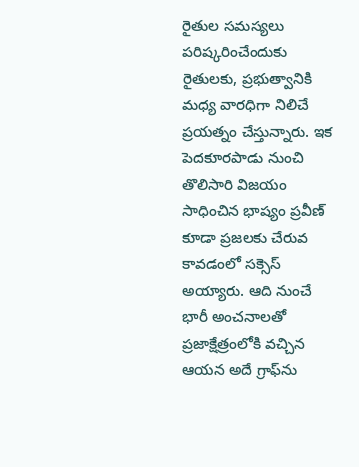రైతుల సమస్యలు పరిష్కరించేందుకు రైతులకు, ప్రభుత్వానికి మధ్య వారధిగా నిలిచే ప్రయత్నం చేస్తున్నారు. ఇక పెదకూరపాడు నుంచి తొలిసారి విజయం సాధించిన భాష్యం ప్రవీణ్ కూడా ప్రజలకు చేరువ కావడంలో సక్సెస్ అయ్యారు. ఆది నుంచే భారీ అంచనాలతో ప్రజాక్షేత్రంలోకి వచ్చిన ఆయన అదే గ్రాఫ్‌ను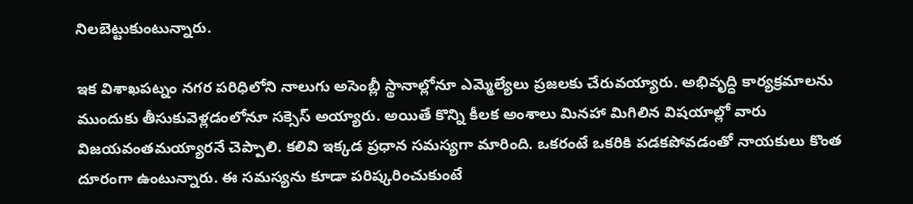నిలబెట్టుకుంటున్నారు.

ఇక విశాఖపట్నం నగర పరిధిలోని నాలుగు అసెంబ్లీ స్థానాల్లోనూ ఎమ్మెల్యేలు ప్రజలకు చేరువయ్యారు. అభివృద్ధి కార్యక్రమాలను ముందుకు తీసుకువెళ్లడంలోనూ సక్సెస్ అయ్యారు. అయితే కొన్ని కీలక అంశాలు మినహా మిగిలిన విషయాల్లో వారు విజయవంతమయ్యారనే చెప్పాలి. కలివి ఇక్కడ ప్రధాన సమస్యగా మారింది. ఒకరంటే ఒకరికి పడకపోవడంతో నాయకులు కొంత దూరంగా ఉంటున్నారు. ఈ సమస్యను కూడా పరిష్కరించుకుంటే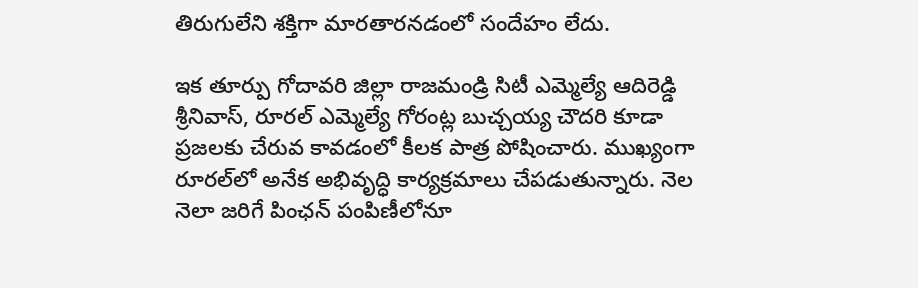తిరుగులేని శక్తిగా మారతారనడంలో సందేహం లేదు.

ఇక తూర్పు గోదావరి జిల్లా రాజమండ్రి సిటీ ఎమ్మెల్యే ఆదిరెడ్డి శ్రీనివాస్, రూరల్ ఎమ్మెల్యే గోరంట్ల బుచ్చయ్య చౌదరి కూడా ప్రజలకు చేరువ కావడంలో కీలక పాత్ర పోషించారు. ముఖ్యంగా రూరల్‌లో అనేక అభివృద్ధి కార్యక్రమాలు చేపడుతున్నారు. నెల నెలా జరిగే పింఛన్ పంపిణీలోనూ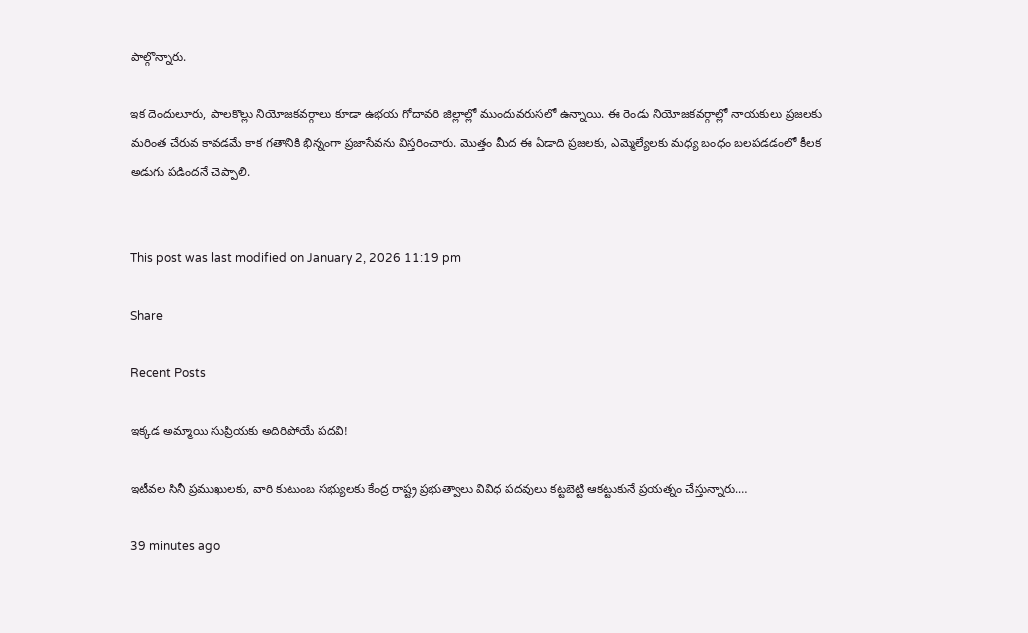పాల్గొన్నారు.

ఇక దెందులూరు, పాలకొల్లు నియోజకవర్గాలు కూడా ఉభయ గోదావరి జిల్లాల్లో ముందువరుసలో ఉన్నాయి. ఈ రెండు నియోజకవర్గాల్లో నాయకులు ప్రజలకు మరింత చేరువ కావడమే కాక గతానికి భిన్నంగా ప్రజాసేవను విస్తరించారు. మొత్తం మీద ఈ ఏడాది ప్రజలకు, ఎమ్మెల్యేలకు మధ్య బంధం బలపడడంలో కీలక అడుగు పడిందనే చెప్పాలి.


This post was last modified on January 2, 2026 11:19 pm

Share

Recent Posts

ఇక్కడ అమ్మాయి సుప్రియకు అదిరిపోయే పదవి!

ఇటీవల సినీ ప్రముఖులకు, వారి కుటుంబ సభ్యులకు కేంద్ర రాష్ట్ర ప్రభుత్వాలు వివిధ పదవులు కట్టబెట్టి ఆకట్టుకునే ప్రయత్నం చేస్తున్నారు.…

39 minutes ago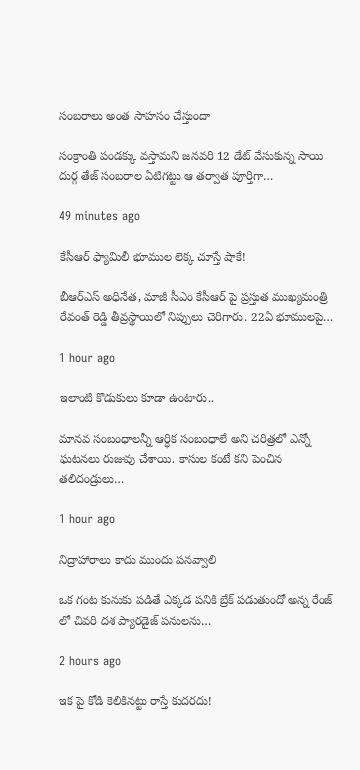సంబరాలు అంత సాహసం చేస్తుందా

సంక్రాంతి పండక్కు వస్తామని జనవరి 12 డేట్ వేసుకున్న సాయి దుర్గ తేజ్ సంబరాల ఏటిగట్టు ఆ తర్వాత పూర్తిగా…

49 minutes ago

కేసీఆర్ ఫ్యామిలీ భూముల లెక్క చూస్తే షాకే!

బీఆర్‌ఎస్ అధినేత, మాజీ సీఎం కేసీఆర్‌ పై ప్రస్తుత ముఖ్యమంత్రి రేవంత్ రెడ్డి తీవ్రస్థాయిలో నిప్పులు చెరిగారు. 22ఏ భూములపై…

1 hour ago

ఇలాంటి కొడుకులు కూడా ఉంటారు..

మానవ సంబంధాలన్నీ ఆర్ధిక సంబంధాలే అని చరిత్రలో ఎన్నో ఘటనలు రుజువు చేశాయి. కాసుల కంటే కని పెంచిన తలిదండ్రులు…

1 hour ago

నిద్రాహారాలు కాదు ముందు పనవ్వాలి

ఒక గంట కునుకు పడితే ఎక్కడ పనికి బ్రేక్ పడుతుందో అన్న రేంజ్ లో చివరి దశ ప్యారడైజ్ పనులను…

2 hours ago

ఇక పై కోడి కెలికినట్టు రాస్తే కుదరదు!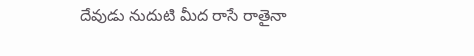దేవుడు నుదుటి మీద రాసే రాతైనా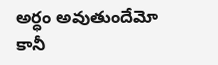అర్ధం అవుతుందేమో కానీ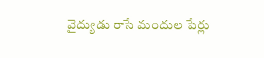వైద్యుడు రాసే మందుల పేర్లు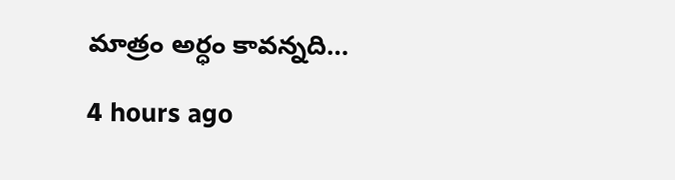మాత్రం అర్ధం కావన్నది…

4 hours ago